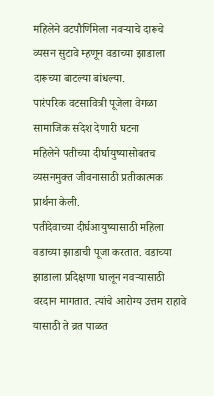महिलेने वटपौर्णिमेला नवऱ्याचे दारूचे व्यसन सुटावे म्हणून वडाच्या झाडाला दारूच्या बाटल्या बांधल्या.
पारंपरिक वटसावित्री पूजेला वेगळा सामाजिक संदेश देणारी घटना
महिलेने पतीच्या दीर्घायुष्यासोबतच व्यसनमुक्त जीवनासाठी प्रतीकात्मक प्रार्थना केली.
पतीदेवाच्या दीर्घआयुष्यासाठी महिला वडाच्या झाडाची पूजा करतात. वडाच्या झाडाला प्रदिक्षणा घालून नवऱ्यासाठी वरदान मागतात. त्यांचे आरोग्य उत्तम राहावे यासाठी ते व्रत पाळत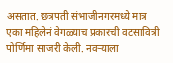असतात. छत्रपती संभाजीनगरमध्ये मात्र एका महिलेनं वेगळ्याच प्रकारची वटसावित्री पोर्णिमा साजरी केली. नवऱ्याला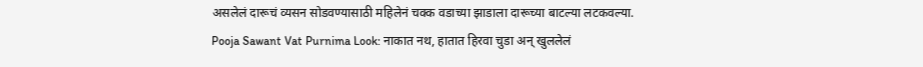असलेलं दारूचं व्यसन सोडवण्यासाठी महिलेनं चक्क वडाच्या झाडाला दारूच्या बाटल्या लटकवल्या.
Pooja Sawant Vat Purnima Look: नाकात नथ, हातात हिरवा चुडा अन् खुललेलं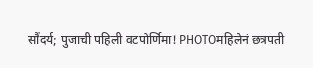सौंदर्य; पुजाची पहिली वटपोर्णिमा! PHOTOमहिलेनं छत्रपती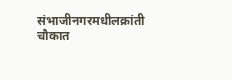संभाजीनगरमधीलक्रांती चौकात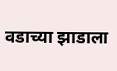वडाच्या झाडाला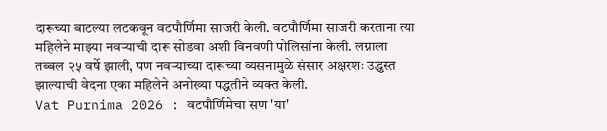दारूच्या बाटल्या लटकवून वटपौर्णिमा साजरी केली. वटपौर्णिमा साजरी करताना त्या महिलेने माझ्या नवऱ्याची दारू सोडवा अशी विनवणी पोलिसांना केली. लग्नाला तब्बल २५ वर्षे झाली, पण नवऱ्याच्या दारूच्या व्यसनामुळे संसार अक्षरशः उद्ध्वस्त झाल्याची वेदना एका महिलेने अनोख्या पद्धतीने व्यक्त केली.
Vat Purnima 2026 : वटपौर्णिमेचा सण 'या'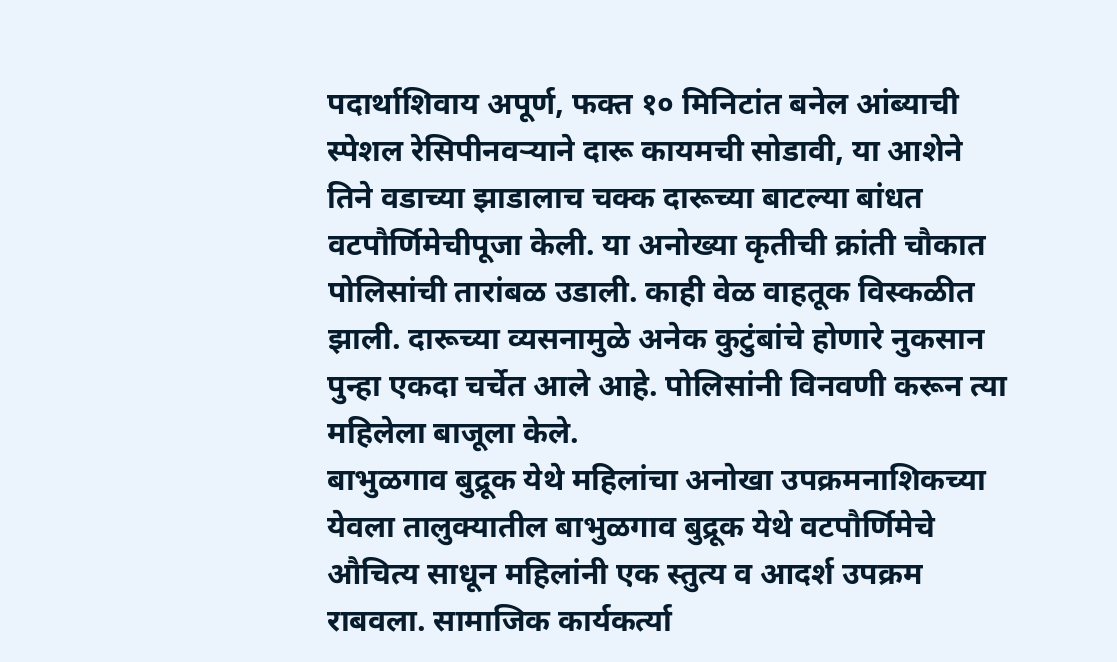पदार्थाशिवाय अपूर्ण, फक्त १० मिनिटांत बनेल आंब्याची स्पेशल रेसिपीनवऱ्याने दारू कायमची सोडावी, या आशेने तिने वडाच्या झाडालाच चक्क दारूच्या बाटल्या बांधत वटपौर्णिमेचीपूजा केली. या अनोख्या कृतीची क्रांती चौकात पोलिसांची तारांबळ उडाली. काही वेळ वाहतूक विस्कळीत झाली. दारूच्या व्यसनामुळे अनेक कुटुंबांचे होणारे नुकसान पुन्हा एकदा चर्चेत आले आहे. पोलिसांनी विनवणी करून त्या महिलेला बाजूला केले.
बाभुळगाव बुद्रूक येथे महिलांचा अनोखा उपक्रमनाशिकच्या येवला तालुक्यातील बाभुळगाव बुद्रूक येथे वटपौर्णिमेचे औचित्य साधून महिलांनी एक स्तुत्य व आदर्श उपक्रम राबवला. सामाजिक कार्यकर्त्या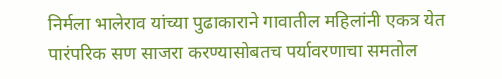निर्मला भालेराव यांच्या पुढाकाराने गावातील महिलांनी एकत्र येत पारंपरिक सण साजरा करण्यासोबतच पर्यावरणाचा समतोल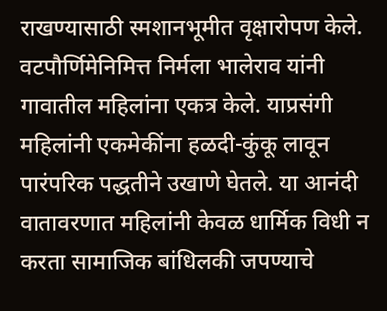राखण्यासाठी स्मशानभूमीत वृक्षारोपण केले.
वटपौर्णिमेनिमित्त निर्मला भालेराव यांनी गावातील महिलांना एकत्र केले. याप्रसंगी महिलांनी एकमेकींना हळदी-कुंकू लावून पारंपरिक पद्धतीने उखाणे घेतले. या आनंदी वातावरणात महिलांनी केवळ धार्मिक विधी न करता सामाजिक बांधिलकी जपण्याचे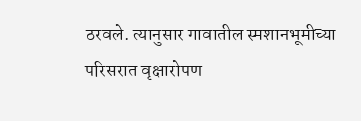ठरवले. त्यानुसार गावातील स्मशानभूमीच्या परिसरात वृक्षारोपण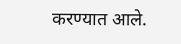करण्यात आले.